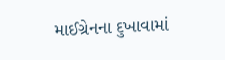માઈગ્રેનના દુખાવામાં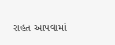રાહત આપવામાં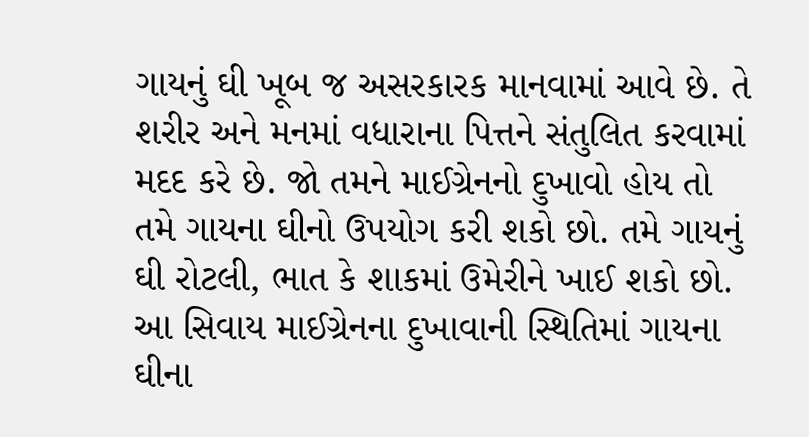ગાયનું ઘી ખૂબ જ અસરકારક માનવામાં આવે છે. તે શરીર અને મનમાં વધારાના પિત્તને સંતુલિત કરવામાં મદદ કરે છે. જો તમને માઈગ્રેનનો દુખાવો હોય તો તમે ગાયના ઘીનો ઉપયોગ કરી શકો છો. તમે ગાયનું ઘી રોટલી, ભાત કે શાકમાં ઉમેરીને ખાઈ શકો છો. આ સિવાય માઈગ્રેનના દુખાવાની સ્થિતિમાં ગાયના ઘીના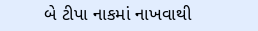બે ટીપા નાકમાં નાખવાથી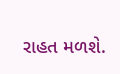રાહત મળશે.